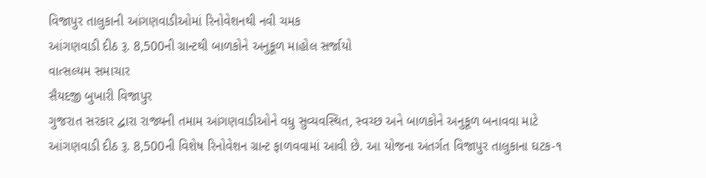વિજાપુર તાલુકાની આંગણવાડીઓમાં રિનોવેશનથી નવી ચમક
આંગણવાડી દીઠ રૂ. 8,500ની ગ્રાન્ટથી બાળકોને અનુકૂળ માહોલ સર્જાયો
વાત્સલ્યમ સમાચાર
સૈયદજી બુખારી વિજાપુર
ગુજરાત સરકાર દ્વારા રાજ્યની તમામ આંગણવાડીઓને વધુ સુવ્યવસ્થિત, સ્વચ્છ અને બાળકોને અનુકૂળ બનાવવા માટે આંગણવાડી દીઠ રૂ. 8,500ની વિશેષ રિનોવેશન ગ્રાન્ટ ફાળવવામાં આવી છે. આ યોજના અંતર્ગત વિજાપુર તાલુકાના ઘટક-૧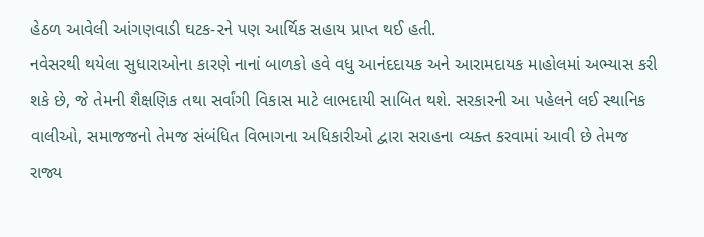હેઠળ આવેલી આંગણવાડી ઘટક-૨ને પણ આર્થિક સહાય પ્રાપ્ત થઈ હતી.
નવેસરથી થયેલા સુધારાઓના કારણે નાનાં બાળકો હવે વધુ આનંદદાયક અને આરામદાયક માહોલમાં અભ્યાસ કરી શકે છે, જે તેમની શૈક્ષણિક તથા સર્વાંગી વિકાસ માટે લાભદાયી સાબિત થશે. સરકારની આ પહેલને લઈ સ્થાનિક વાલીઓ, સમાજજનો તેમજ સંબંધિત વિભાગના અધિકારીઓ દ્વારા સરાહના વ્યક્ત કરવામાં આવી છે તેમજ રાજ્ય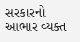સરકારનો આભાર વ્યક્ત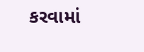કરવામાં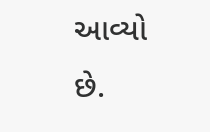આવ્યો છે.